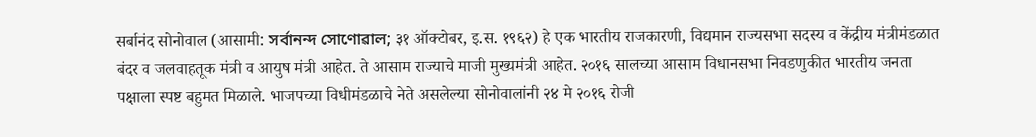सर्बानंद सोनोवाल (आसामी: সৰ্বানন্দ সোণোৱাল; ३१ ऑक्टोबर, इ.स. १९६२) हे एक भारतीय राजकारणी, विद्यमान राज्यसभा सदस्य व केंद्रीय मंत्रीमंडळात बंदर व जलवाहतूक मंत्री व आयुष मंत्री आहेत. ते आसाम राज्याचे माजी मुख्यमंत्री आहेत. २०१६ सालच्या आसाम विधानसभा निवडणुकीत भारतीय जनता पक्षाला स्पष्ट बहुमत मिळाले. भाजपच्या विधीमंडळाचे नेते असलेल्या सोनोवालांनी २४ मे २०१६ रोजी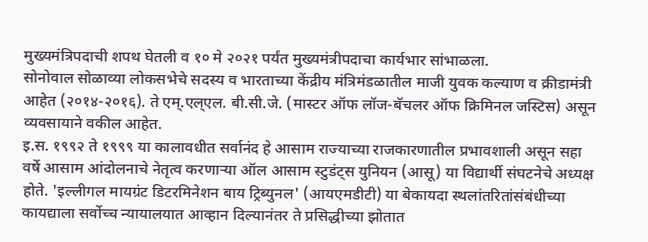मुख्यमंत्रिपदाची शपथ घेतली व १० मे २०२१ पर्यंत मुख्यमंत्रीपदाचा कार्यभार सांभाळला.
सोनोवाल सोळाव्या लोकसभेचे सदस्य व भारताच्या केंद्रीय मंत्रिमंडळातील माजी युवक कल्याण व क्रीडामंत्री आहेत (२०१४-२०१६). ते एम्.एल्एल. बी.सी.जे. (मास्टर ऑफ लॉज-बॅचलर ऑफ क्रिमिनल जस्टिस) असून व्यवसायाने वकील आहेत.
इ.स. १९९२ ते १९९९ या कालावधीत सर्वानंद हे आसाम राज्याच्या राजकारणातील प्रभावशाली असून सहा वर्षे आसाम आंदोलनाचे नेतृत्व करणाऱ्या ऑल आसाम स्टुडंट्स युनियन (आसू) या विद्यार्थी संघटनेचे अध्यक्ष होते. 'इल्लीगल मायग्रंट डिटरमिनेशन बाय ट्रिब्युनल' (आयएमडीटी) या बेकायदा स्थलांतरितांसंबंधीच्या कायद्याला सर्वोच्च न्यायालयात आव्हान दिल्यानंतर ते प्रसिद्धीच्या झोतात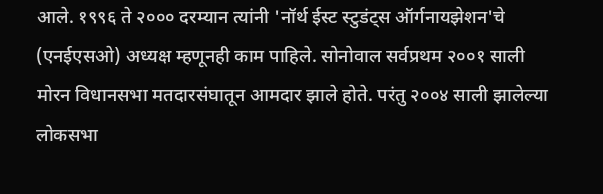आले. १९९६ ते २००० दरम्यान त्यांनी 'नॉर्थ ईस्ट स्टुडंट्स ऑर्गनायझेशन'चे (एनईएसओ) अध्यक्ष म्हणूनही काम पाहिले. सोनोवाल सर्वप्रथम २००१ साली मोरन विधानसभा मतदारसंघातून आमदार झाले होते. परंतु २००४ साली झालेल्या लोकसभा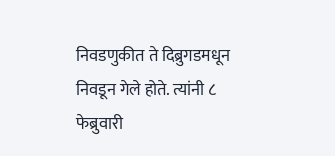निवडणुकीत ते दिब्रुगडमधून निवडून गेले होते. त्यांनी ८ फेब्रुवारी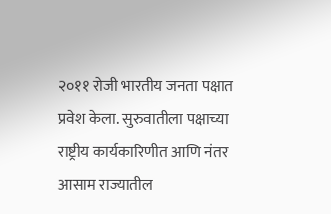२०११ रोजी भारतीय जनता पक्षात प्रवेश केला. सुरुवातीला पक्षाच्या राष्ट्रीय कार्यकारिणीत आणि नंतर आसाम राज्यातील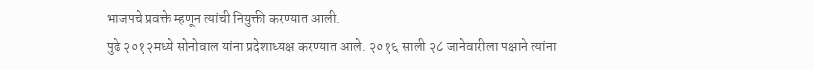भाजपचे प्रवक्ते म्हणून त्यांची नियुक्ती करण्यात आली.
पुढे २०१२मध्ये सोनोवाल यांना प्रदेशाध्यक्ष करण्यात आले. २०१६ साली २८ जानेवारीला पक्षाने त्यांना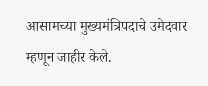आसामच्या मुख्यमंत्रिपदाचे उमेदवार म्हणून जाहीर केले.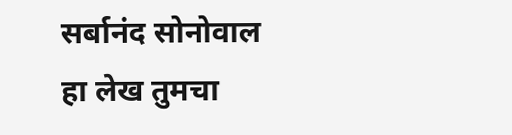सर्बानंद सोनोवाल
हा लेख तुमचा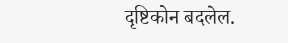दृष्टिकोन बदलेल.